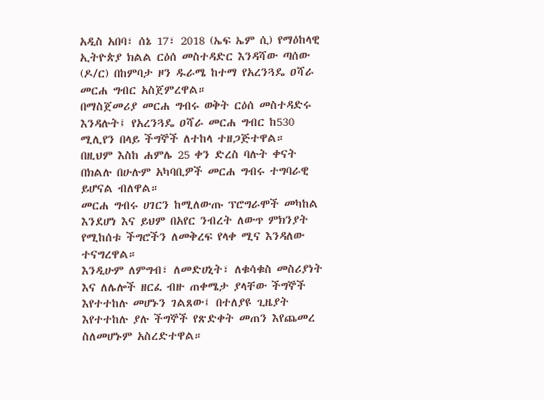አዲስ አበባ፣ ሰኔ 17፣ 2018 (ኤፍ ኤም ሲ) የማዕከላዊ ኢትዮጵያ ክልል ርዕሰ መስተዳድር እንዳሻው ጣሰው (ዶ/ር) በከምባታ ዞን ዱራሜ ከተማ የአረንጓዴ ዐሻራ መርሐ ግብር አስጀምረዋል።
በማስጀመሪያ መርሐ ግብሩ ወቅት ርዕሰ መስተዳድሩ እንዳሉት፤ የአረንጓዴ ዐሻራ መርሐ ግብር ከ530 ሚሊየን በላይ ችግኞች ለተከላ ተዘጋጅተዋል።
በዚህም እስከ ሐምሌ 25 ቀን ድረስ ባሉት ቀናት በክልሉ በሁሉም አካባቢዎች መርሐ ግብሩ ተግባራዊ ይሆናል ብለዋል።
መርሐ ግብሩ ሀገርን ከሚለውጡ ፕሮግራሞች መካከል እንደሆነ እና ይህም በአየር ንብረት ለውጥ ምክንያት የሚከሰቱ ችግሮችን ለመቅረፍ የላቀ ሚና እንዳለው ተናግረዋል።
እንዲሁም ለምግብ፣ ለመድሀኒት፣ ለቁሳቁስ መስሪያነት እና ለሌሎች ዘርፈ ብዙ ጠቀሜታ ያላቸው ችግኞች እየተተከሉ መሆኑን ገልጸው፤ በተለያዩ ጊዜያት እየተተከሉ ያሉ ችግኞች የጽድቀት መጠን እየጨመረ ስለመሆኑም አስረድተዋል።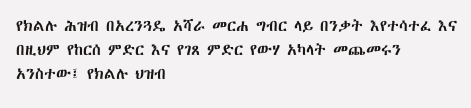የክልሉ ሕዝብ በአረንጓዴ አሻራ መርሐ ግብር ላይ በንቃት እየተሳተፈ እና በዚህም የከርሰ ምድር እና የገጸ ምድር የውሃ አካላት መጨመሩን አንስተው፤ የክልሉ ህዝብ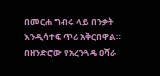በመርሐ ግብሩ ላይ በንቃት እንዲሳተፍ ጥሪ አቅርበዋል።
በዘንድሮው የአረንጓዴ ዐሻራ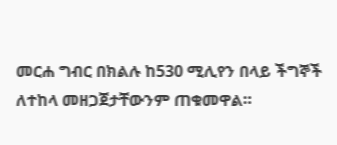መርሐ ግብር በክልሉ ከ530 ሚሊየን በላይ ችግኞች ለተከላ መዘጋጀታቸውንም ጠቁመዋል።